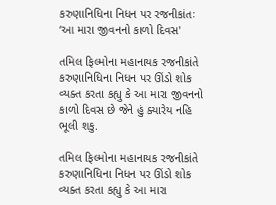કરુણાનિધિના નિધન પર રજનીકાંતઃ ‘આ મારા જીવનનો કાળો દિવસ'

તમિલ ફિલ્મોના મહાનાયક રજનીકાંતે કરુણાનિધિના નિધન પર ઊંડો શોક વ્યક્ત કરતા કહ્યુ કે આ મારા જીવનનો કાળો દિવસ છે જેને હું ક્યારેય નહિ ભૂલી શકુ.

તમિલ ફિલ્મોના મહાનાયક રજનીકાંતે કરુણાનિધિના નિધન પર ઊંડો શોક વ્યક્ત કરતા કહ્યુ કે આ મારા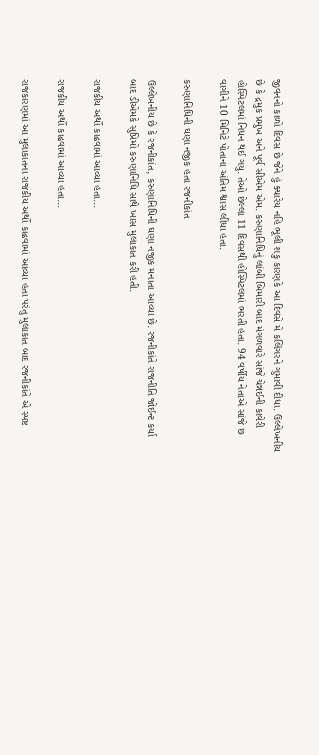જીવનનો કાળો દિવસ છે જેને હું ક્યારેય નહિ ભૂલી શકુ કારણકે આ દિવસે મે કલિંગરને ગુમાવી દીધા. ઉલ્લેખનીય છે કે દ્રમુક પ્રમુખ અને પૂર્વ સીએમ એમ. કરુણાનિધિનું લાંબી બિમારી બાદ મંગળવારે સાંજે ચેન્નઈની કાવેરી હોસ્પિટલમાં નિધન થઈ ગયુ. તેઓ છેલ્લા 11 દિવસથી હોસ્પિટલમાં ભરતી હતા. 94 વર્ષીય નેતાએ સાંજે છ વાગીને 10 મિનિટે પોતાના અંતિમ શ્વાસ લીધા હતા.

કરુણાનિધિની ઘણા નજીક હતા રજનીકાંત

ઉલ્લેખનીય છે કે રજનીકાંત, કરુણાનિધિની ઘણા નજીક મનાતા આવ્યા છે. રજનીકાંતે રાજનીતિ જોઈન્ટ કર્યા બાદ ડીએમકે સુપ્રિમો કરુણાનિધિ સાથે ખાસ મુલાકાત કરી હતી.

રાજકીય અર્થો કાઢવામાં આવ્યા હતા...

રાજકીય અર્થો કાઢવામાં આવ્યા હતા...

રાજકારણમાં આ મુલાકાતના રાજકીય અર્થો કાઢવામાં આવ્યા હતા પરંતુ મુલાકાત બાદ રજનીકાંતે એ સ્પષ્ટ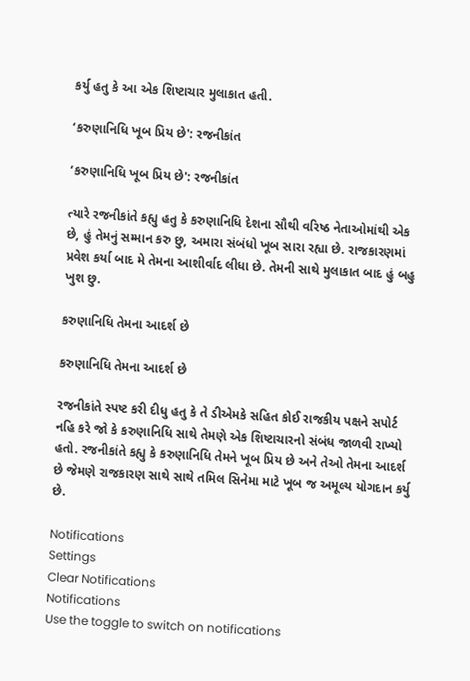કર્યુ હતુ કે આ એક શિષ્ટાચાર મુલાકાત હતી.

‘કરુણાનિધિ ખૂબ પ્રિય છે': રજનીકાંત

‘કરુણાનિધિ ખૂબ પ્રિય છે': રજનીકાંત

ત્યારે રજનીકાંતે કહ્યુ હતુ કે કરુણાનિધિ દેશના સૌથી વરિષ્ઠ નેતાઓમાંથી એક છે, હું તેમનું સમ્માન કરુ છુ, અમારા સંબંધો ખૂબ સારા રહ્યા છે. રાજકારણમાં પ્રવેશ કર્યા બાદ મે તેમના આશીર્વાદ લીધા છે. તેમની સાથે મુલાકાત બાદ હું બહુ ખુશ છુ.

કરુણાનિધિ તેમના આદર્શ છે

કરુણાનિધિ તેમના આદર્શ છે

રજનીકાંતે સ્પષ્ટ કરી દીધુ હતુ કે તે ડીએમકે સહિત કોઈ રાજકીય પક્ષને સપોર્ટ નહિ કરે જો કે કરુણાનિધિ સાથે તેમણે એક શિષ્ટાચારનો સંબંધ જાળવી રાખ્યો હતો. રજનીકાંતે કહ્યુ કે કરુણાનિધિ તેમને ખૂબ પ્રિય છે અને તેઓ તેમના આદર્શ છે જેમણે રાજકારણ સાથે સાથે તમિલ સિનેમા માટે ખૂબ જ અમૂલ્ય યોગદાન કર્યુ છે.

Notifications
Settings
Clear Notifications
Notifications
Use the toggle to switch on notifications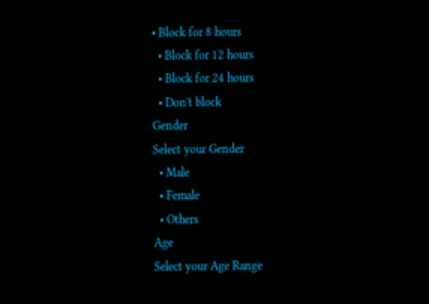• Block for 8 hours
  • Block for 12 hours
  • Block for 24 hours
  • Don't block
Gender
Select your Gender
  • Male
  • Female
  • Others
Age
Select your Age Range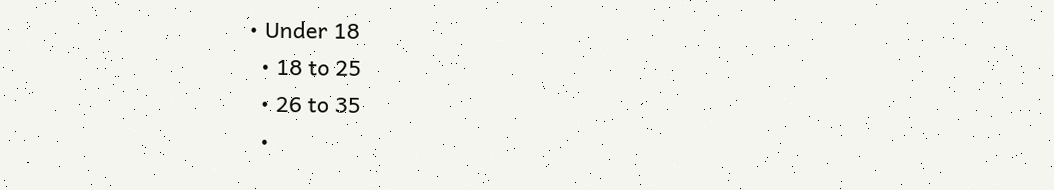• Under 18
  • 18 to 25
  • 26 to 35
  •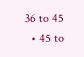36 to 45
  • 45 to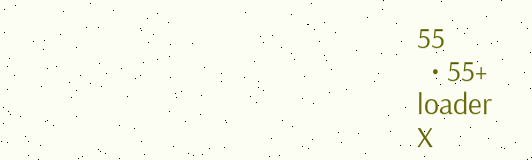55
  • 55+
loader
X